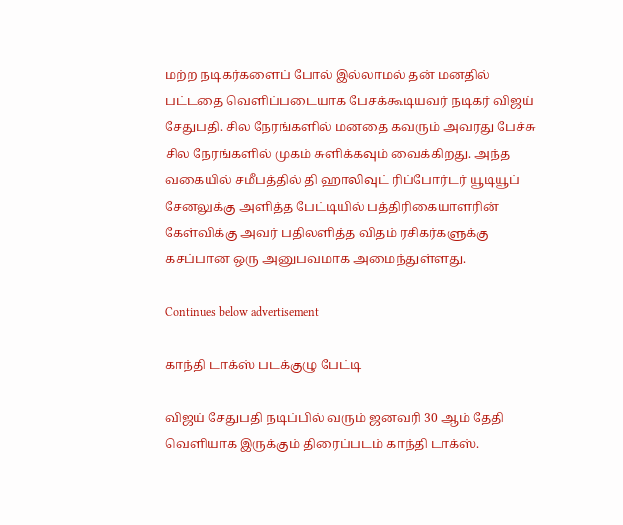மற்ற நடிகர்களைப் போல் இல்லாமல் தன் மனதில் பட்டதை வெளிப்படையாக பேசக்கூடியவர் நடிகர் விஜய் சேதுபதி. சில நேரங்களில் மனதை கவரும் அவரது பேச்சு சில நேரங்களில் முகம் சுளிக்கவும் வைக்கிறது. அந்த வகையில் சமீபத்தில் தி ஹாலிவுட் ரிப்போர்டர் யூடியூப் சேனலுக்கு அளித்த பேட்டியில் பத்திரிகையாளரின் கேள்விக்கு அவர் பதிலளித்த விதம் ரசிகர்களுக்கு கசப்பான ஒரு அனுபவமாக அமைந்துள்ளது.

Continues below advertisement

காந்தி டாக்ஸ் படக்குழு பேட்டி

விஜய் சேதுபதி நடிப்பில் வரும் ஜனவரி 30 ஆம் தேதி வெளியாக இருக்கும் திரைப்படம் காந்தி டாக்ஸ்.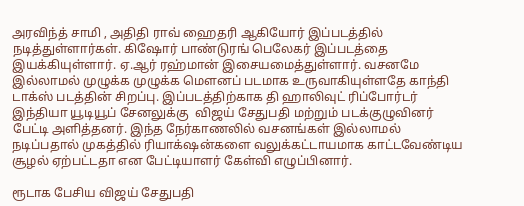அரவிந்த் சாமி , அதிதி ராவ் ஹைதரி ஆகியோர் இப்படத்தில் நடித்துள்ளார்கள். கிஷோர் பாண்டுரங் பெலேகர் இப்படத்தை இயக்கியுள்ளார். ஏ.ஆர் ரஹ்மான் இசையமைத்துள்ளார். வசனமே இல்லாமல் முழுக்க முழுக்க மெளனப் படமாக உருவாகியுள்ளதே காந்தி டாக்ஸ் படத்தின் சிறப்பு. இப்படத்திற்காக தி ஹாலிவுட் ரிப்போர்டர் இந்தியா யூடியூப் சேனலுக்கு  விஜய் சேதுபதி மற்றும் படக்குழுவினர் பேட்டி அளித்தனர். இந்த நேர்காணலில் வசனங்கள் இல்லாமல் நடிப்பதால் முகத்தில் ரியாக்‌ஷன்களை வலுக்கட்டாயமாக காட்டவேண்டிய சூழல் ஏற்பட்டதா என பேட்டியாளர் கேள்வி எழுப்பினார்.

ரூடாக பேசிய விஜய் சேதுபதி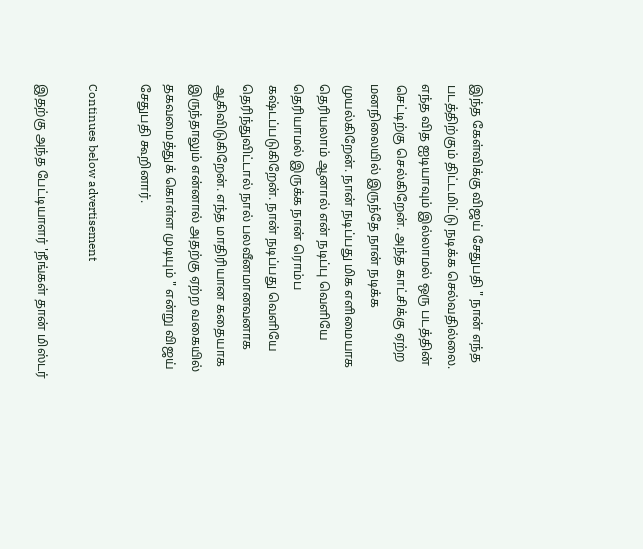இந்த கேள்விக்கு விஜய் சேதுபதி " நான் எந்த படத்திற்கும் திட்டமிட்டு நடிக்க செல்வதில்லை. எந்த வித ஐடியாவும் இல்லாமல் ஒரு படத்தின் செட்டிற்கு செல்கிறேன். அந்த காட்சிக்கு ஏற்ற மனநிலையில் இருந்தே நான் நடிக்க முயல்கிறேன். நான் நடிப்பது மிக எளிமையாக தெரியலாம் ஆனால் என் நடிப்பு வெளியே தெரியாமல் இருக்க நான் ரொம்ப கஷ்டப்படுகிறேன். நான் நடிப்பது வெளியே தெரிந்துவிட்டால் நால் பலவீனமானவனாக ஆகிவிடுகிறேன். எந்த மாதிரியான கதையாக இருந்தாலும் என்னால் அதற்கு ஏற்ற வகையில் தகவமைத்துக் கொள்ள முடியும் " என்று விஜய் சேதுபதி கூறினார்.

Continues below advertisement

இதற்கு அந்த பேட்டியாளர் 'நீங்கள் தான் மிஸ்டர்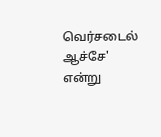வெர்சடைல் ஆச்சே' என்று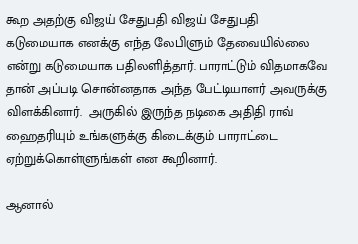கூற அதற்கு விஜய் சேதுபதி விஜய் சேதுபதி கடுமையாக எனக்கு எந்த லேபிளும் தேவையில்லை என்று கடுமையாக பதிலளித்தார். பாராட்டும் விதமாகவே தான் அப்படி சொன்னதாக அந்த பேட்டியாளர் அவருக்கு விளக்கினார்.  அருகில் இருந்த நடிகை அதிதி ராவ் ஹைதரியும் உங்களுக்கு கிடைக்கும் பாராட்டை ஏற்றுக்கொள்ளுங்கள் என கூறினார்.

ஆனால்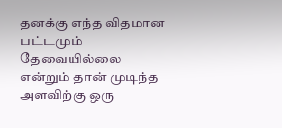தனக்கு எந்த விதமான பட்டமும் தேவையில்லை என்றும் தான் முடிந்த அளவிற்கு ஒரு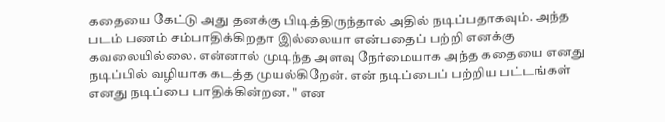கதையை கேட்டு அது தனக்கு பிடித்திருந்தால் அதில் நடிப்பதாகவும். அந்த படம் பணம் சம்பாதிக்கிறதா இல்லையா என்பதைப் பற்றி எனக்கு கவலையில்லை. என்னால் முடிந்த அளவு நேர்மையாக அந்த கதையை எனது நடிப்பில் வழியாக கடத்த முயல்கிறேன். என் நடிப்பைப் பற்றிய பட்டங்கள் எனது நடிப்பை பாதிக்கின்றன. " என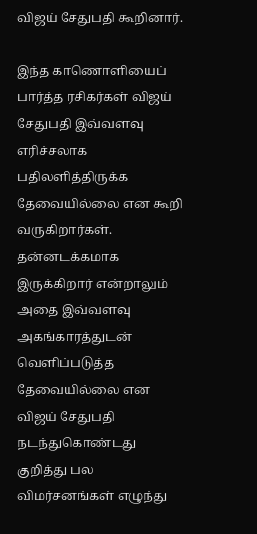விஜய் சேதுபதி கூறினார்.

இந்த காணொளியைப் பார்த்த ரசிகர்கள் விஜய் சேதுபதி இவ்வளவு எரிச்சலாக பதிலளித்திருக்க தேவையில்லை என கூறி வருகிறார்கள். தன்னடக்கமாக இருக்கிறார் என்றாலும் அதை இவ்வளவு அகங்காரத்துடன் வெளிப்படுத்த தேவையில்லை என விஜய் சேதுபதி நடந்துகொண்டது குறித்து பல விமர்சனங்கள் எழுந்து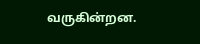வருகின்றன.